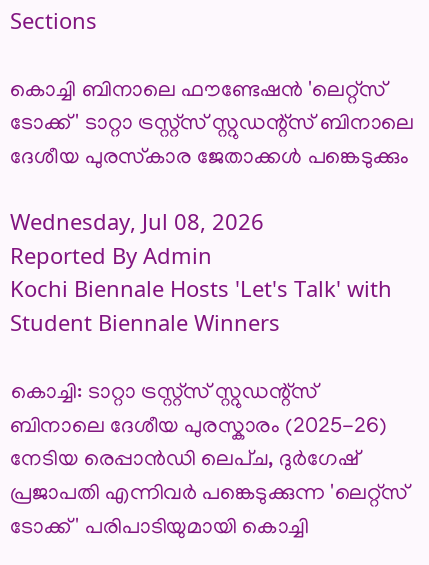Sections

കൊച്ചി ബിനാലെ ഫൗണ്ടേഷൻ 'ലെറ്റ്‌സ് ടോക്ക്' ടാറ്റാ ട്രസ്റ്റ്‌സ് സ്റ്റുഡന്റ്‌സ് ബിനാലെ ദേശീയ പുരസ്‌കാര ജേതാക്കൾ പങ്കെടുക്കും

Wednesday, Jul 08, 2026
Reported By Admin
Kochi Biennale Hosts 'Let's Talk' with Student Biennale Winners

കൊച്ചി: ടാറ്റാ ട്രസ്റ്റ്സ് സ്റ്റുഡന്റ്സ് ബിനാലെ ദേശീയ പുരസ്കാരം (2025-26) നേടിയ രെപ്പാൻഡി ലെപ്ച, ദുർഗേഷ് പ്രജാപതി എന്നിവർ പങ്കെടുക്കുന്ന 'ലെറ്റ്സ് ടോക്ക്' പരിപാടിയുമായി കൊച്ചി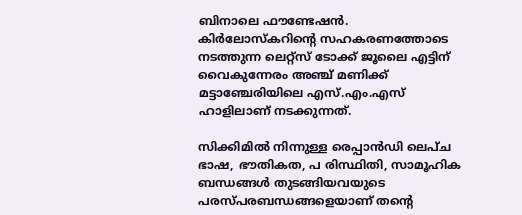ബിനാലെ ഫൗണ്ടേഷൻ. കിർലോസ്കറിന്റെ സഹകരണത്തോടെ നടത്തുന്ന ലെറ്റ്സ് ടോക്ക് ജൂലൈ എട്ടിന് വൈകുന്നേരം അഞ്ച് മണിക്ക് മട്ടാഞ്ചേരിയിലെ എസ്.എം.എസ് ഹാളിലാണ് നടക്കുന്നത്.

സിക്കിമിൽ നിന്നുള്ള രെപ്പാൻഡി ലെപ്ച ഭാഷ, ഭൗതികത, പ രിസ്ഥിതി, സാമൂഹിക ബന്ധങ്ങൾ തുടങ്ങിയവയുടെ പരസ്പരബന്ധങ്ങളെയാണ് തന്റെ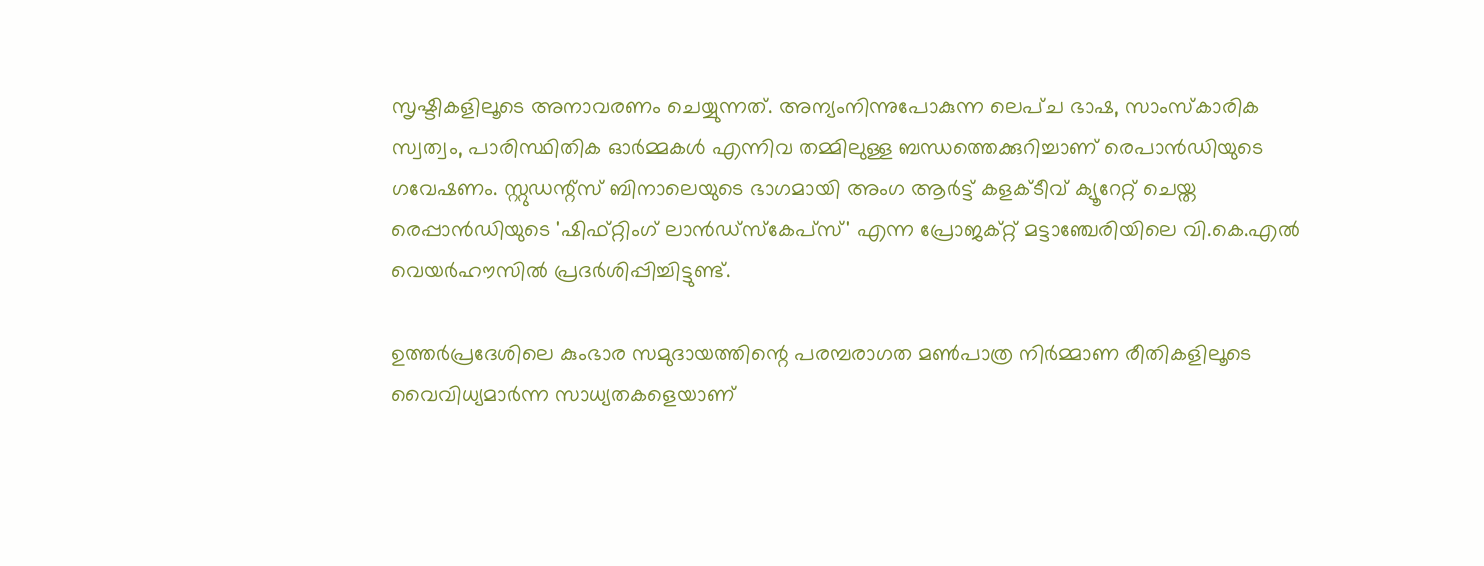സൃഷ്ടികളിലൂടെ അനാവരണം ചെയ്യുന്നത്. അന്യംനിന്നുപോകുന്ന ലെപ്ച ഭാഷ, സാംസ്കാരിക സ്വത്വം, പാരിസ്ഥിതിക ഓർമ്മകൾ എന്നിവ തമ്മിലുള്ള ബന്ധത്തെക്കുറിച്ചാണ് രെപാൻഡിയുടെ ഗവേഷണം. സ്റ്റുഡന്റ്സ് ബിനാലെയുടെ ഭാഗമായി അംഗ ആർട്ട് കളക്ടീവ് ക്യൂറേറ്റ് ചെയ്ത രെപ്പാൻഡിയുടെ 'ഷിഫ്റ്റിംഗ് ലാൻഡ്സ്കേപ്സ്' എന്ന പ്രോജക്റ്റ് മട്ടാഞ്ചേരിയിലെ വി.കെ.എൽ വെയർഹൗസിൽ പ്രദർശിപ്പിച്ചിട്ടുണ്ട്.

ഉത്തർപ്രദേശിലെ കുംഭാര സമുദായത്തിന്റെ പരമ്പരാഗത മൺപാത്ര നിർമ്മാണ രീതികളിലൂടെ വൈവിധ്യമാർന്ന സാധ്യതകളെയാണ്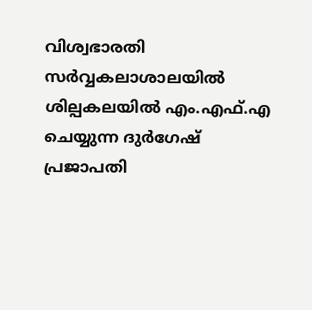വിശ്വഭാരതി സർവ്വകലാശാലയിൽ ശില്പകലയിൽ എം.എഫ്.എ ചെയ്യുന്ന ദുർഗേഷ് പ്രജാപതി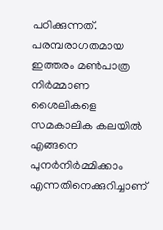പഠിക്കുന്നത്. പരമ്പരാഗതമായ ഇത്തരം മൺപാത്ര നിർമ്മാണ ശൈലികളെ സമകാലിക കലയിൽ എങ്ങനെ പുനർനിർമ്മിക്കാം എന്നതിനെക്കുറിച്ചാണ്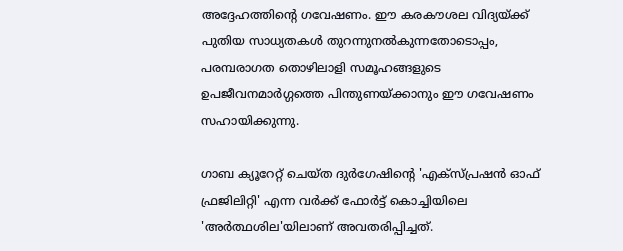അദ്ദേഹത്തിന്റെ ഗവേഷണം. ഈ കരകൗശല വിദ്യയ്ക്ക് പുതിയ സാധ്യതകൾ തുറന്നുനൽകുന്നതോടൊപ്പം, പരമ്പരാഗത തൊഴിലാളി സമൂഹങ്ങളുടെ ഉപജീവനമാർഗ്ഗത്തെ പിന്തുണയ്ക്കാനും ഈ ഗവേഷണം സഹായിക്കുന്നു.

ഗാബ ക്യൂറേറ്റ് ചെയ്ത ദുർഗേഷിന്റെ 'എക്സ്പ്രഷൻ ഓഫ് ഫ്രജിലിറ്റി' എന്ന വർക്ക് ഫോർട്ട് കൊച്ചിയിലെ 'അർത്ഥശില'യിലാണ് അവതരിപ്പിച്ചത്.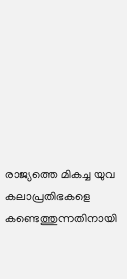രാജ്യത്തെ മികച്ച യുവ കലാപ്രതിഭകളെ കണ്ടെത്തുന്നതിനായി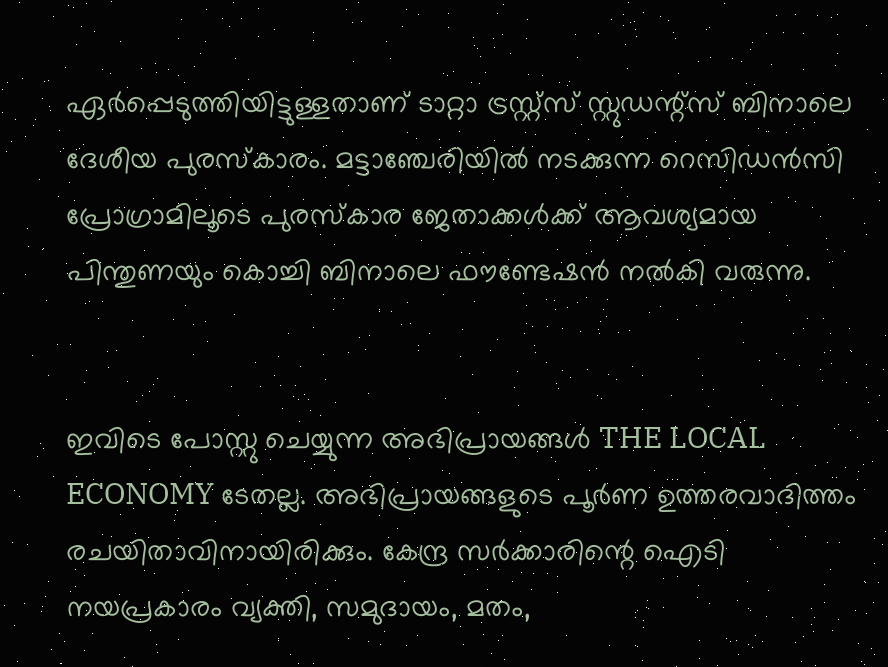ഏർപ്പെടുത്തിയിട്ടുള്ളതാണ് ടാറ്റാ ട്രസ്റ്റ്സ് സ്റ്റുഡന്റ്സ് ബിനാലെ ദേശീയ പുരസ്കാരം. മട്ടാഞ്ചേരിയിൽ നടക്കുന്ന റെസിഡൻസി പ്രോഗ്രാമിലൂടെ പുരസ്കാര ജേതാക്കൾക്ക് ആവശ്യമായ പിന്തുണയും കൊച്ചി ബിനാലെ ഫൗണ്ടേഷൻ നൽകി വരുന്നു.


ഇവിടെ പോസ്റ്റു ചെയ്യുന്ന അഭിപ്രായങ്ങൾ THE LOCAL ECONOMY ടേതല്ല. അഭിപ്രായങ്ങളുടെ പൂർണ ഉത്തരവാദിത്തം രചയിതാവിനായിരിക്കും. കേന്ദ്ര സർക്കാരിന്റെ ഐടി നയപ്രകാരം വ്യക്തി, സമുദായം, മതം,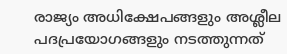രാജ്യം അധിക്ഷേപങ്ങളും അശ്ലീല പദപ്രയോഗങ്ങളും നടത്തുന്നത്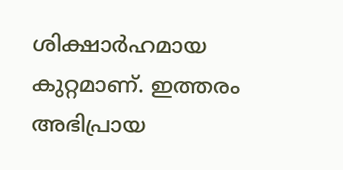ശിക്ഷാർഹമായ കുറ്റമാണ്. ഇത്തരം അഭിപ്രായ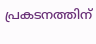പ്രകടനത്തിന്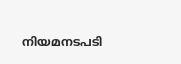നിയമനടപടി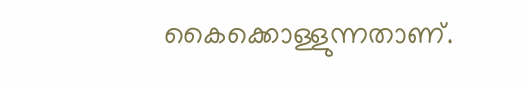കൈക്കൊള്ളുന്നതാണ്.